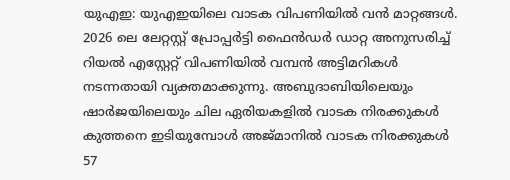യുഎഇ: യുഎഇയിലെ വാടക വിപണിയിൽ വൻ മാറ്റങ്ങൾ. 2026 ലെ ലേറ്റസ്റ്റ് പ്രോപ്പർട്ടി ഫൈൻഡർ ഡാറ്റ അനുസരിച്ച് റിയൽ എസ്റ്റേറ്റ് വിപണിയിൽ വമ്പൻ അട്ടിമറികൾ നടന്നതായി വ്യക്തമാക്കുന്നു. അബുദാബിയിലെയും ഷാർജയിലെയും ചില ഏരിയകളിൽ വാടക നിരക്കുകൾ കുത്തനെ ഇടിയുമ്പോൾ അജ്മാനിൽ വാടക നിരക്കുകൾ 57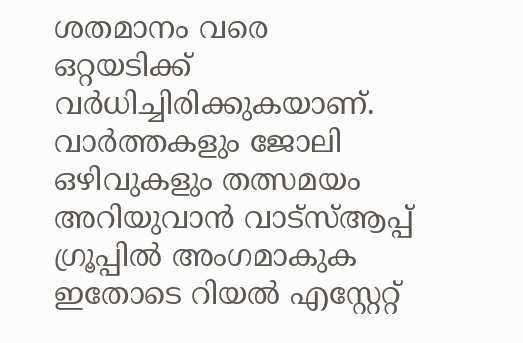ശതമാനം വരെ ഒറ്റയടിക്ക് വർധിച്ചിരിക്കുകയാണ്.
വാർത്തകളും ജോലി ഒഴിവുകളും തത്സമയം അറിയുവാൻ വാട്സ്ആപ്പ് ഗ്രൂപ്പിൽ അംഗമാകുക
ഇതോടെ റിയൽ എസ്റ്റേറ്റ്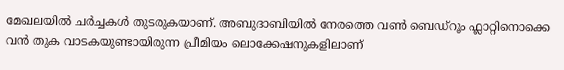മേഖലയിൽ ചർച്ചകൾ തുടരുകയാണ്. അബുദാബിയിൽ നേരത്തെ വൺ ബെഡ്റൂം ഫ്ലാറ്റിനൊക്കെ വൻ തുക വാടകയുണ്ടായിരുന്ന പ്രീമിയം ലൊക്കേഷനുകളിലാണ്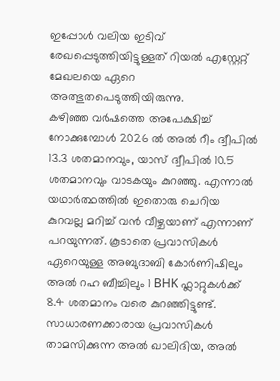ഇപ്പോൾ വലിയ ഇടിവ് രേഖപ്പെടുത്തിയിട്ടുള്ളത് റിയൽ എസ്റ്റേറ്റ് മേഖലയെ ഏറെ അത്ഭുതപെടുത്തിയിരുന്നു.
കഴിഞ്ഞ വർഷത്തെ അപേക്ഷിച്ച് നോക്കുമ്പോൾ 2026 ൽ അൽ റീം ദ്വീപിൽ 13.3 ശതമാനവും, യാസ് ദ്വീപിൽ 10.5 ശതമാനവും വാടകയും കുറഞ്ഞു. എന്നാൽ യഥാർത്ഥത്തിൽ ഇതൊരു ചെറിയ കുറവല്ല മറിച്ച് വൻ വീഴ്ചയാണ് എന്നാണ് പറയുന്നത്. കൂടാതെ പ്രവാസികൾ ഏറെയുള്ള അബുദാബി കോർണിഷിലും അൽ റഹ ബീച്ചിലും 1 BHK ഫ്ലാറ്റുകൾക്ക് 8.4 ശതമാനം വരെ കുറഞ്ഞിട്ടുണ്ട്.
സാധാരണക്കാരായ പ്രവാസികൾ താമസിക്കുന്ന അൽ ഖാലിദിയ, അൽ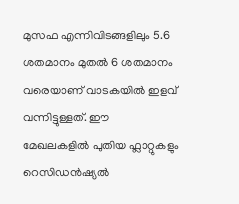മുസഫ എന്നിവിടങ്ങളിലും 5.6 ശതമാനം മുതൽ 6 ശതമാനം വരെയാണ് വാടകയിൽ ഇളവ് വന്നിട്ടുള്ളത്. ഈ മേഖലകളിൽ പുതിയ ഫ്ലാറ്റുകളും റെസിഡൻഷ്യൽ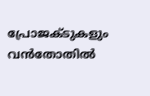പ്രോജക്ടുകളും വൻതോതിൽ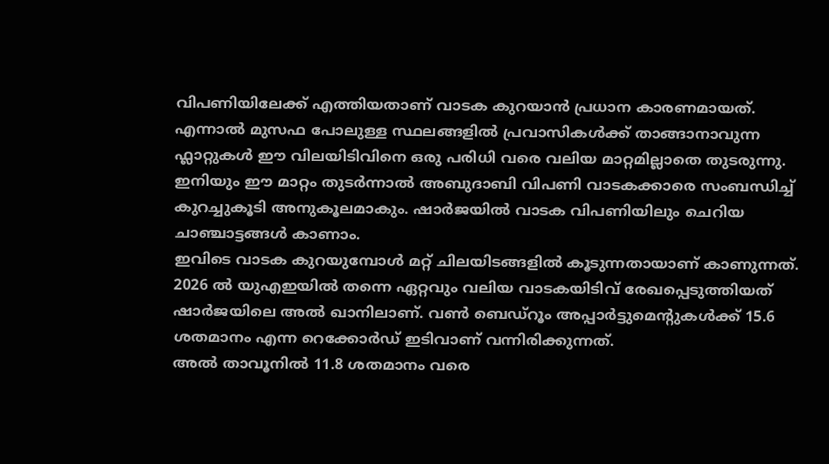വിപണിയിലേക്ക് എത്തിയതാണ് വാടക കുറയാൻ പ്രധാന കാരണമായത്.
എന്നാൽ മുസഫ പോലുള്ള സ്ഥലങ്ങളിൽ പ്രവാസികൾക്ക് താങ്ങാനാവുന്ന ഫ്ലാറ്റുകൾ ഈ വിലയിടിവിനെ ഒരു പരിധി വരെ വലിയ മാറ്റമില്ലാതെ തുടരുന്നു. ഇനിയും ഈ മാറ്റം തുടർന്നാൽ അബുദാബി വിപണി വാടകക്കാരെ സംബന്ധിച്ച് കുറച്ചുകൂടി അനുകൂലമാകും. ഷാർജയിൽ വാടക വിപണിയിലും ചെറിയ ചാഞ്ചാട്ടങ്ങൾ കാണാം.
ഇവിടെ വാടക കുറയുമ്പോൾ മറ്റ് ചിലയിടങ്ങളിൽ കൂടുന്നതായാണ് കാണുന്നത്. 2026 ൽ യുഎഇയിൽ തന്നെ ഏറ്റവും വലിയ വാടകയിടിവ് രേഖപ്പെടുത്തിയത് ഷാർജയിലെ അൽ ഖാനിലാണ്. വൺ ബെഡ്റൂം അപ്പാർട്ടുമെന്റുകൾക്ക് 15.6 ശതമാനം എന്ന റെക്കോർഡ് ഇടിവാണ് വന്നിരിക്കുന്നത്.
അൽ താവൂനിൽ 11.8 ശതമാനം വരെ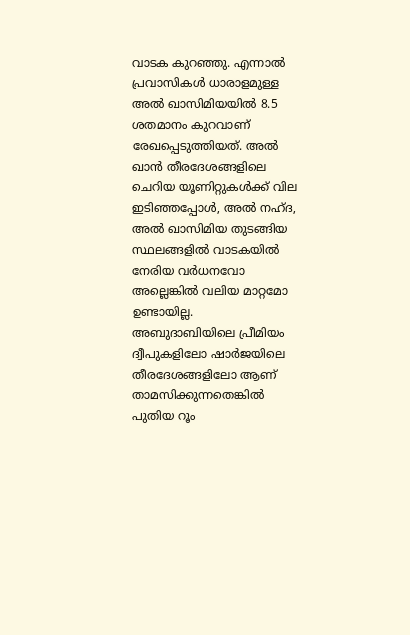വാടക കുറഞ്ഞു. എന്നാൽ പ്രവാസികൾ ധാരാളമുള്ള അൽ ഖാസിമിയയിൽ 8.5 ശതമാനം കുറവാണ് രേഖപ്പെടുത്തിയത്. അൽ ഖാൻ തീരദേശങ്ങളിലെ ചെറിയ യൂണിറ്റുകൾക്ക് വില ഇടിഞ്ഞപ്പോൾ, അൽ നഹ്ദ, അൽ ഖാസിമിയ തുടങ്ങിയ സ്ഥലങ്ങളിൽ വാടകയിൽ നേരിയ വർധനവോ അല്ലെങ്കിൽ വലിയ മാറ്റമോ ഉണ്ടായില്ല.
അബുദാബിയിലെ പ്രീമിയം ദ്വീപുകളിലോ ഷാർജയിലെ തീരദേശങ്ങളിലോ ആണ് താമസിക്കുന്നതെങ്കിൽ പുതിയ റൂം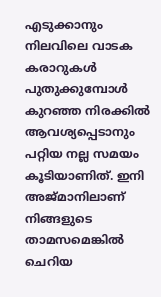എടുക്കാനും നിലവിലെ വാടക കരാറുകൾ പുതുക്കുമ്പോൾ കുറഞ്ഞ നിരക്കിൽ ആവശ്യപ്പെടാനും പറ്റിയ നല്ല സമയം കൂടിയാണിത്. ഇനി അജ്മാനിലാണ് നിങ്ങളുടെ താമസമെങ്കിൽ ചെറിയ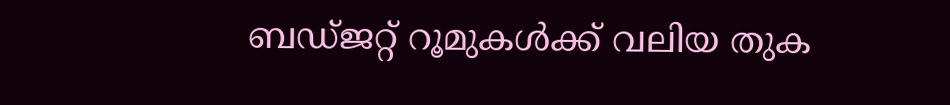ബഡ്ജറ്റ് റൂമുകൾക്ക് വലിയ തുക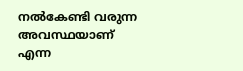നൽകേണ്ടി വരുന്ന അവസ്ഥയാണ് എന്ന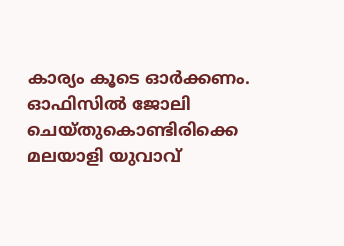കാര്യം കൂടെ ഓർക്കണം.
ഓഫിസിൽ ജോലി ചെയ്തുകൊണ്ടിരിക്കെ മലയാളി യുവാവ്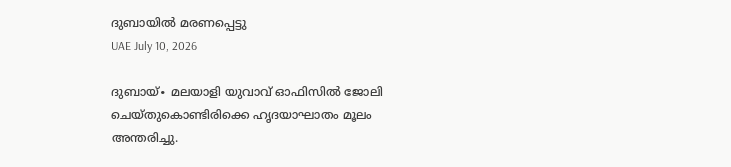ദുബായിൽ മരണപ്പെട്ടു
UAE July 10, 2026

ദുബായ്∙ മലയാളി യുവാവ് ഓഫിസിൽ ജോലി ചെയ്തുകൊണ്ടിരിക്കെ ഹൃദയാഘാതം മൂലം അന്തരിച്ചു.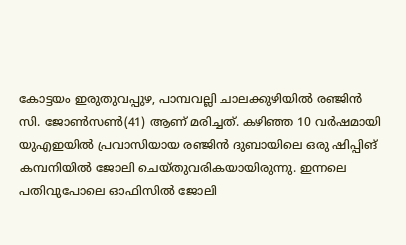കോട്ടയം ഇരുതുവപ്പുഴ, പാമ്പവല്ലി ചാലക്കുഴിയിൽ രഞ്ജിൻ സി. ജോൺസൺ(41) ആണ് മരിച്ചത്. കഴിഞ്ഞ 10 വർഷമായി യുഎഇയിൽ പ്രവാസിയായ രഞ്ജിൻ ദുബായിലെ ഒരു ഷിപ്പിങ് കമ്പനിയിൽ ജോലി ചെയ്തുവരികയായിരുന്നു. ഇന്നലെ പതിവുപോലെ ഓഫിസിൽ ജോലി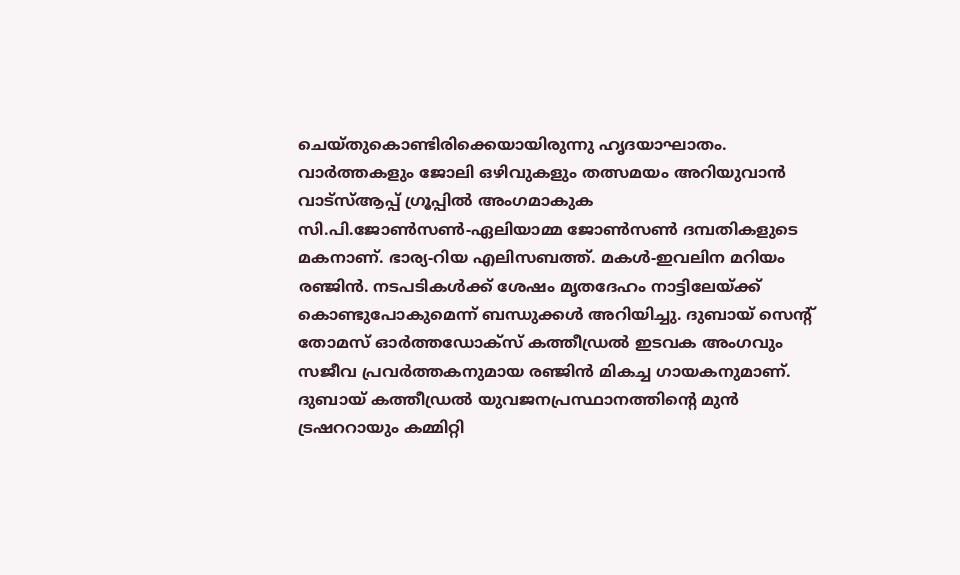ചെയ്തുകൊണ്ടിരിക്കെയായിരുന്നു ഹൃദയാഘാതം.
വാർത്തകളും ജോലി ഒഴിവുകളും തത്സമയം അറിയുവാൻ വാട്സ്ആപ്പ് ഗ്രൂപ്പിൽ അംഗമാകുക
സി.പി.ജോൺസൺ-ഏലിയാമ്മ ജോൺസൺ ദമ്പതികളുടെ മകനാണ്. ഭാര്യ-റിയ എലിസബത്ത്. മകൾ-ഇവലിന മറിയം രഞ്ജിൻ. നടപടികൾക്ക് ശേഷം മൃതദേഹം നാട്ടിലേയ്ക്ക് കൊണ്ടുപോകുമെന്ന് ബന്ധുക്കൾ അറിയിച്ചു. ദുബായ് സെന്റ് തോമസ് ഓർത്തഡോക്സ് കത്തീഡ്രൽ ഇടവക അംഗവും സജീവ പ്രവർത്തകനുമായ രഞ്ജിൻ മികച്ച ഗായകനുമാണ്.
ദുബായ് കത്തീഡ്രൽ യുവജനപ്രസ്ഥാനത്തിന്റെ മുൻ ട്രഷററായും കമ്മിറ്റി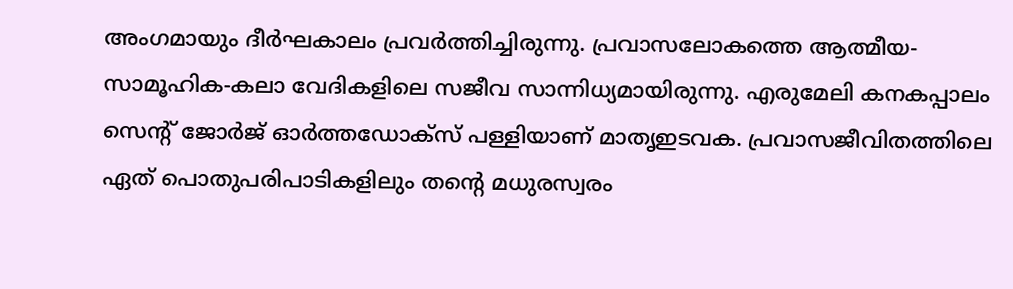അംഗമായും ദീർഘകാലം പ്രവർത്തിച്ചിരുന്നു. പ്രവാസലോകത്തെ ആത്മീയ-സാമൂഹിക-കലാ വേദികളിലെ സജീവ സാന്നിധ്യമായിരുന്നു. എരുമേലി കനകപ്പാലം സെന്റ് ജോർജ് ഓർത്തഡോക്സ് പള്ളിയാണ് മാതൃഇടവക. പ്രവാസജീവിതത്തിലെ ഏത് പൊതുപരിപാടികളിലും തന്റെ മധുരസ്വരം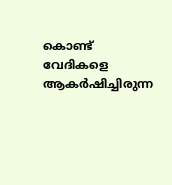കൊണ്ട് വേദികളെ ആകർഷിച്ചിരുന്ന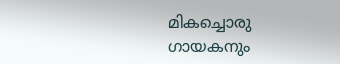മികച്ചൊരു ഗായകനും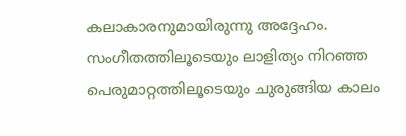കലാകാരനുമായിരുന്നു അദ്ദേഹം. സംഗീതത്തിലൂടെയും ലാളിത്യം നിറഞ്ഞ പെരുമാറ്റത്തിലൂടെയും ചുരുങ്ങിയ കാലം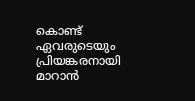കൊണ്ട് ഏവരുടെയും പ്രിയങ്കരനായി മാറാൻ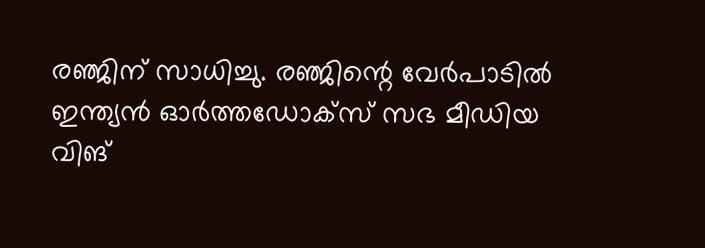രഞ്ജിന് സാധിച്ചു. രഞ്ജിന്റെ വേർപാടിൽ ഇന്ത്യൻ ഓർത്തഡോക്സ് സഭ മീഡിയ വിങ്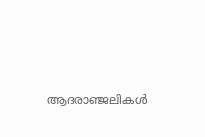ആദരാഞ്ജലികൾ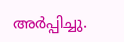അർപ്പിച്ചു.